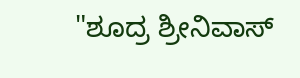"ಶೂದ್ರ ಶ್ರೀನಿವಾಸ್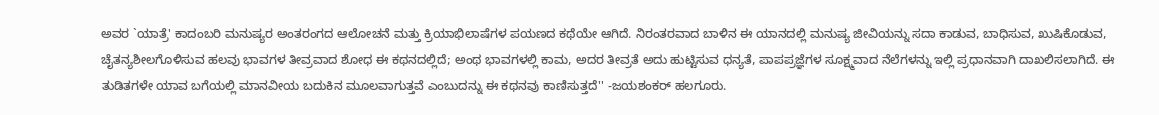ಅವರ `ಯಾತ್ರೆ' ಕಾದಂಬರಿ ಮನುಷ್ಯರ ಅಂತರಂಗದ ಆಲೋಚನೆ ಮತ್ತು ಕ್ರಿಯಾಭಿಲಾಷೆಗಳ ಪಯಣದ ಕಥೆಯೇ ಆಗಿದೆ. ನಿರಂತರವಾದ ಬಾಳಿನ ಈ ಯಾನದಲ್ಲಿ ಮನುಷ್ಯ ಜೀವಿಯನ್ನು ಸದಾ ಕಾಡುವ, ಬಾಧಿಸುವ, ಖುಷಿಕೊಡುವ, ಚೈತನ್ಯಶೀಲಗೊಳಿಸುವ ಹಲವು ಭಾವಗಳ ತೀವ್ರವಾದ ಶೋಧ ಈ ಕಥನದಲ್ಲಿದೆ; ಅಂಥ ಭಾವಗಳಲ್ಲಿ ಕಾಮ, ಅದರ ತೀವ್ರತೆ ಅದು ಹುಟ್ಟಿಸುವ ಧನ್ಯತೆ, ಪಾಪಪ್ರಜ್ಞೆಗಳ ಸೂಕ್ಷ್ಮವಾದ ನೆಲೆಗಳನ್ನು ಇಲ್ಲಿ ಪ್ರಧಾನವಾಗಿ ದಾಖಲಿಸಲಾಗಿದೆ. ಈ ತುಡಿತಗಳೇ ಯಾವ ಬಗೆಯಲ್ಲಿ ಮಾನವೀಯ ಬದುಕಿನ ಮೂಲವಾಗುತ್ತವೆ ಎಂಬುದನ್ನು ಈ ಕಥನವು ಕಾಣಿಸುತ್ತದೆ'' -ಜಯಶಂಕರ್ ಹಲಗೂರು.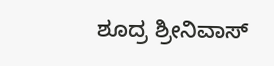ಶೂದ್ರ ಶ್ರೀನಿವಾಸ್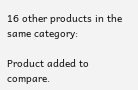16 other products in the same category:

Product added to compare.